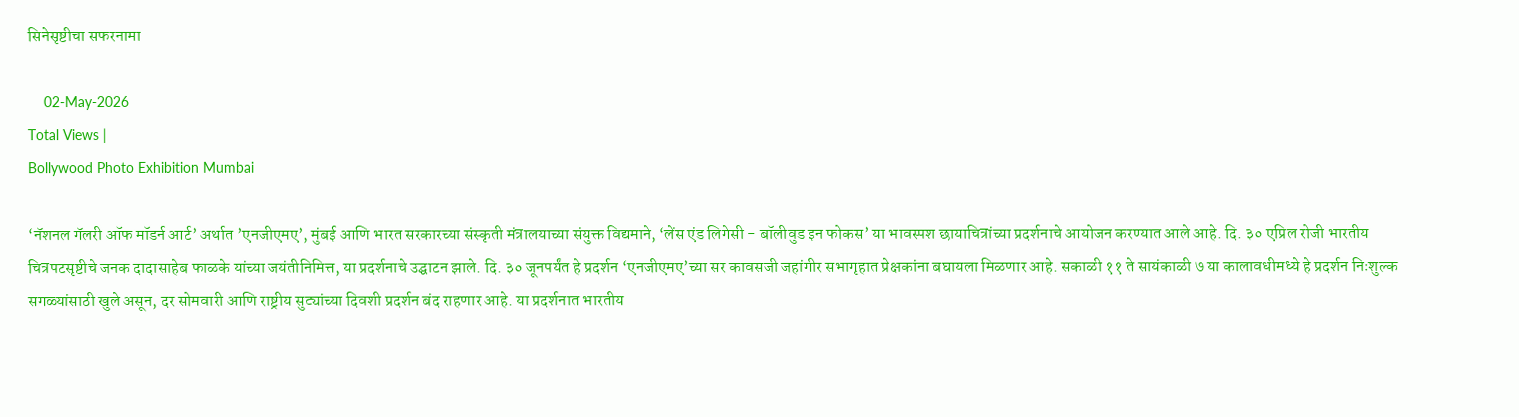सिनेसृष्टीचा सफरनामा

    02-May-2026
Total Views |
Bollywood Photo Exhibition Mumbai

‘नॅशनल गॅलरी ऑफ मॉडर्न आर्ट‌’ अर्थात ‌’एनजीएमए‌’, मुंबई आणि भारत सरकारच्या संस्कृती मंत्रालयाच्या संयुक्त विद्यमाने, ‘लेंस एंड लिगेसी - बॉलीवुड इन फोकस‌’ या भावस्पश छायाचित्रांच्या प्रदर्शनाचे आयोजन करण्यात आले आहे. दि. ३० एप्रिल रोजी भारतीय चित्रपटसृष्टीचे जनक दादासाहेब फाळके यांच्या जयंतीनिमित्त, या प्रदर्शनाचे उद्घाटन झाले. दि. ३० जूनपर्यंत हे प्रदर्शन ‌‘एनजीएमए‌’च्या सर कावसजी जहांगीर सभागृहात प्रेक्षकांना बघायला मिळणार आहे. सकाळी ११ ते सायंकाळी ७ या कालावधीमध्ये हे प्रदर्शन निःशुल्क सगळ्यांसाठी खुले असून, दर सोमवारी आणि राष्ट्रीय सुट्यांच्या दिवशी प्रदर्शन बंद राहणार आहे. या प्रदर्शनात भारतीय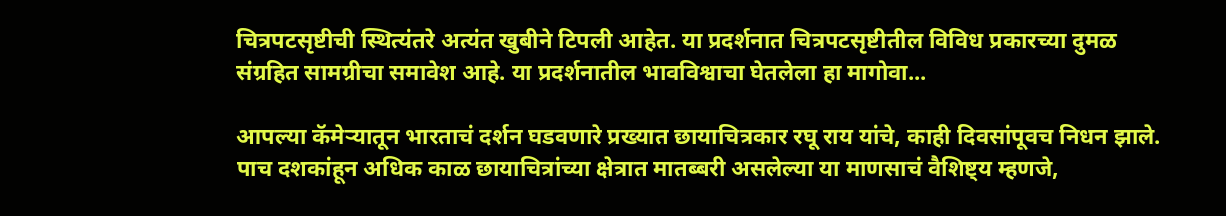चित्रपटसृष्टीची स्थित्यंतरे अत्यंत खुबीने टिपली आहेत. या प्रदर्शनात चित्रपटसृष्टीतील विविध प्रकारच्या दुमळ संग्रहित सामग्रीचा समावेश आहे. या प्रदर्शनातील भावविश्वाचा घेतलेला हा मागोवा...

आपल्या कॅमेऱ्यातून भारताचं दर्शन घडवणारे प्रख्यात छायाचित्रकार रघू राय यांचे, काही दिवसांपूवच निधन झाले. पाच दशकांहून अधिक काळ छायाचित्रांच्या क्षेत्रात मातब्बरी असलेल्या या माणसाचं वैशिष्ट्य म्हणजे,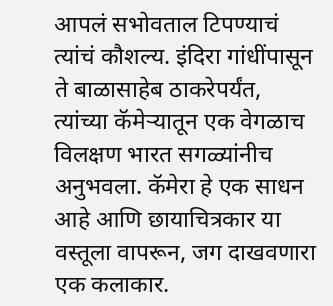आपलं सभोवताल टिपण्याचं त्यांचं कौशल्य. इंदिरा गांधींपासून ते बाळासाहेब ठाकरेपर्यंत, त्यांच्या कॅमेऱ्यातून एक वेगळाच विलक्षण भारत सगळ्यांनीच अनुभवला. कॅमेरा हे एक साधन आहे आणि छायाचित्रकार या वस्तूला वापरून, जग दाखवणारा एक कलाकार.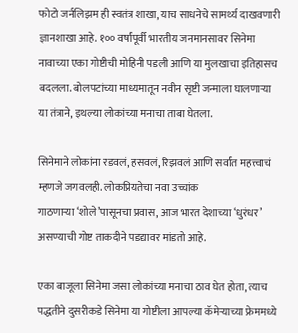फोटो जर्नलिझम ही स्वतंत्र शाखा, याच साधनेचे सामर्थ्य दाखवणारी ज्ञानशाखा आहे. १०० वर्षांपूर्वी भारतीय जनमानसावर सिनेमा नावाच्या एका गोष्टीची मोहिनी पडली आणि या मुलखाचा इतिहासच बदलला. बोलपटांच्या माध्यमातून नवीन सृष्टी जन्माला घालणाऱ्या या तंत्राने, इथल्या लोकांच्या मनाचा ताबा घेतला.

सिनेमाने लोकांना रडवलं, हसवलं, रिझवलं आणि सर्वांत महत्त्वाचं म्हणजे जगवलही. लोकप्रियतेचा नवा उच्चांक गाठणाऱ्या ‌‘शोले‌’पासूनचा प्रवास, आज भारत देशाच्या ‌‘धुरंधर‌’ असण्याची गोष्ट ताकदीने पडद्यावर मांडतो आहे.

एका बाजूला सिनेमा जसा लोकांच्या मनाचा ठाव घेत होता, त्याच पद्धतीने दुसरीकडे सिनेमा या गोष्टीला आपल्या कॅमेऱ्याच्या फ्रेममध्ये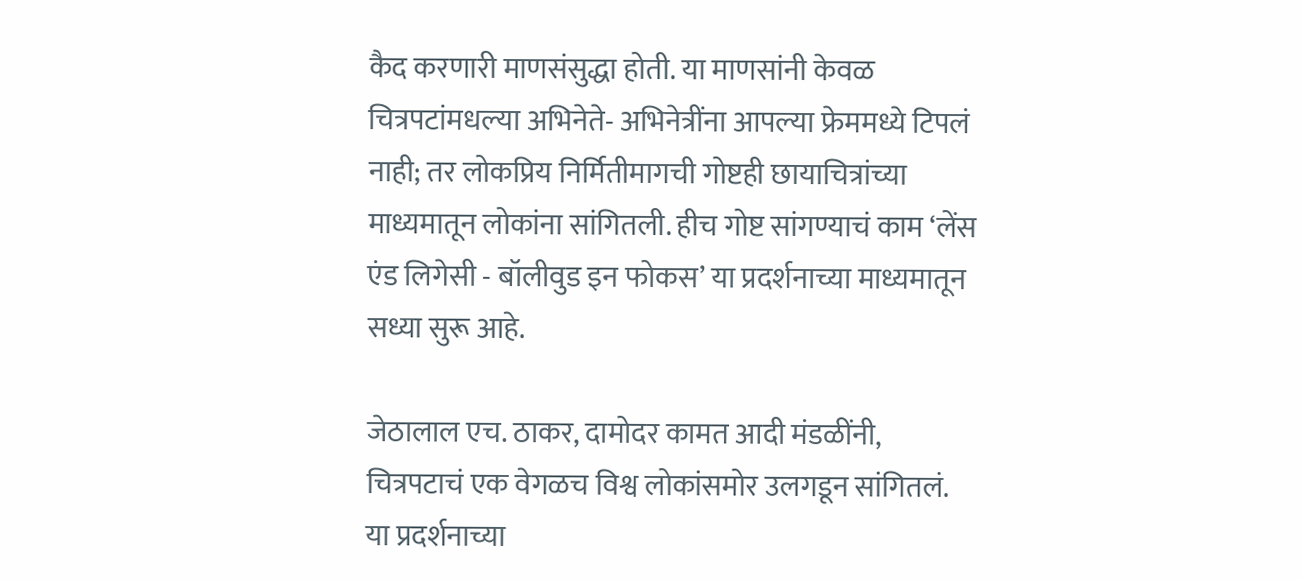कैद करणारी माणसंसुद्धा होती. या माणसांनी केवळ चित्रपटांमधल्या अभिनेते- अभिनेत्रींना आपल्या फ्रेममध्ये टिपलं नाही; तर लोकप्रिय निर्मितीमागची गोष्टही छायाचित्रांच्या माध्यमातून लोकांना सांगितली. हीच गोष्ट सांगण्याचं काम ‌‘लेंस एंड लिगेसी - बॉलीवुड इन फोकस‌’ या प्रदर्शनाच्या माध्यमातून सध्या सुरू आहे.

जेठालाल एच. ठाकर, दामोदर कामत आदी मंडळींनी, चित्रपटाचं एक वेगळच विश्व लोकांसमोर उलगडून सांगितलं. या प्रदर्शनाच्या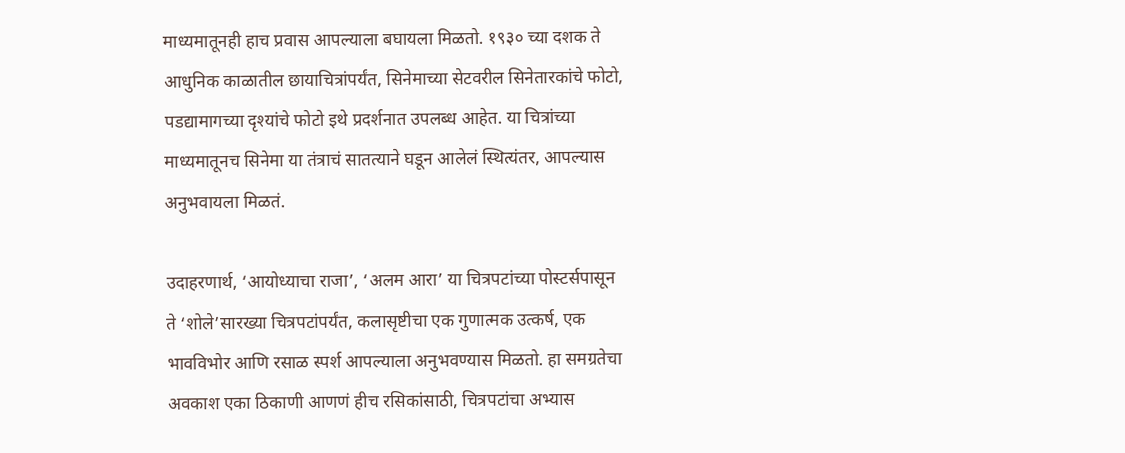माध्यमातूनही हाच प्रवास आपल्याला बघायला मिळतो. १९३० च्या दशक ते आधुनिक काळातील छायाचित्रांपर्यंत, सिनेमाच्या सेटवरील सिनेतारकांचे फोटो, पडद्यामागच्या दृश्यांचे फोटो इथे प्रदर्शनात उपलब्ध आहेत. या चित्रांच्या माध्यमातूनच सिनेमा या तंत्राचं सातत्याने घडून आलेलं स्थित्यंतर, आपल्यास अनुभवायला मिळतं.

उदाहरणार्थ, ‘आयोध्याचा राजा‌’, ‘अलम आरा‌’ या चित्रपटांच्या पोस्टर्सपासून ते ‌‘शोले‌’सारख्या चित्रपटांपर्यंत, कलासृष्टीचा एक गुणात्मक उत्कर्ष, एक भावविभोर आणि रसाळ स्पर्श आपल्याला अनुभवण्यास मिळतो. हा समग्रतेचा अवकाश एका ठिकाणी आणणं हीच रसिकांसाठी, चित्रपटांचा अभ्यास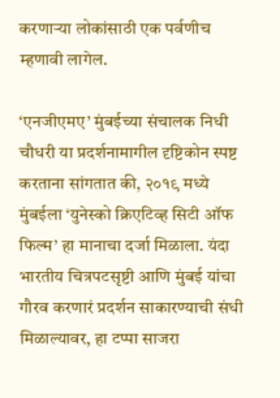करणाऱ्या लोकांसाठी एक पर्वणीच म्हणावी लागेल.

‘एनजीएमए‌’ मुंबईच्या संचालक निधी चौधरी या प्रदर्शनामागील दृष्टिकोन स्पष्ट करताना सांगतात की, २०१९ मध्ये मुंबईला ‌‘युनेस्को क्रिएटिव्ह सिटी ऑफ फिल्म‌’ हा मानाचा दर्जा मिळाला. यंदा भारतीय चित्रपटसृष्टी आणि मुंबई यांचा गौरव करणारं प्रदर्शन साकारण्याची संधी मिळाल्यावर, हा टप्पा साजरा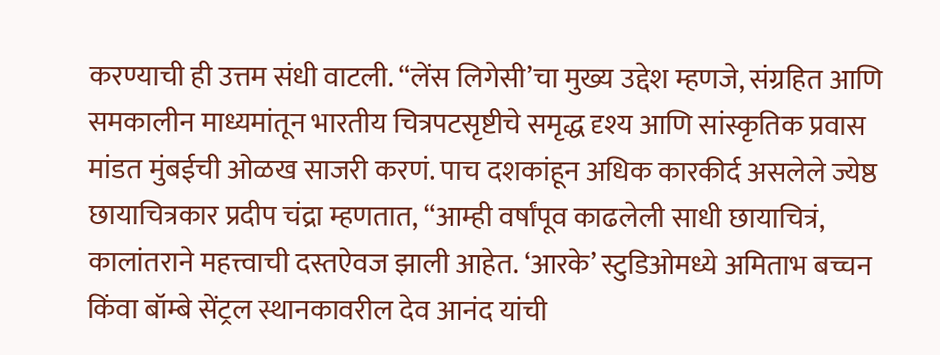करण्याची ही उत्तम संधी वाटली. “लेंस लिगेसी‌’चा मुख्य उद्देश म्हणजे, संग्रहित आणि समकालीन माध्यमांतून भारतीय चित्रपटसृष्टीचे समृद्ध दृश्य आणि सांस्कृतिक प्रवास मांडत मुंबईची ओळख साजरी करणं. पाच दशकांहून अधिक कारकीर्द असलेले ज्येष्ठ छायाचित्रकार प्रदीप चंद्रा म्हणतात, “आम्ही वर्षांपूव काढलेली साधी छायाचित्रं, कालांतराने महत्त्वाची दस्तऐवज झाली आहेत. ‘आरके‌’ स्टुडिओमध्ये अमिताभ बच्चन किंवा बॉम्बे सेंट्रल स्थानकावरील देव आनंद यांची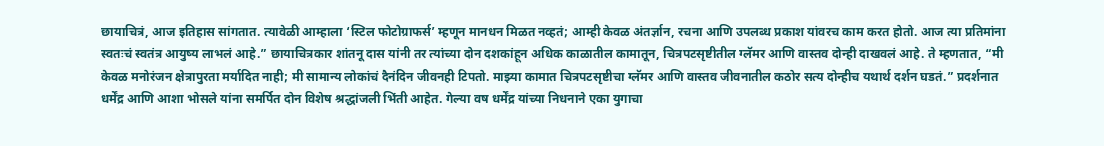छायाचित्रं, आज इतिहास सांगतात. त्यावेळी आम्हाला ‌‘स्टिल फोटोग्राफर्स‌’ म्हणून मानधन मिळत नव्हतं; आम्ही केवळ अंतर्ज्ञान, रचना आणि उपलब्ध प्रकाश यांवरच काम करत होतो. आज त्या प्रतिमांना स्वतःचं स्वतंत्र आयुष्य लाभलं आहे.” छायाचित्रकार शांतनू दास यांनी तर त्यांच्या दोन दशकांहून अधिक काळातील कामातून, चित्रपटसृष्टीतील ग्लॅमर आणि वास्तव दोन्ही दाखवलं आहे. ते म्हणतात, “मी केवळ मनोरंजन क्षेत्रापुरता मर्यादित नाही; मी सामान्य लोकांचं दैनंदिन जीवनही टिपतो. माझ्या कामात चित्रपटसृष्टीचा ग्लॅमर आणि वास्तव जीवनातील कठोर सत्य दोन्हीच यथार्थ दर्शन घडतं.” प्रदर्शनात धर्मेंद्र आणि आशा भोसले यांना समर्पित दोन विशेष श्रद्धांजली भिंती आहेत. गेल्या वष धर्मेंद्र यांच्या निधनाने एका युगाचा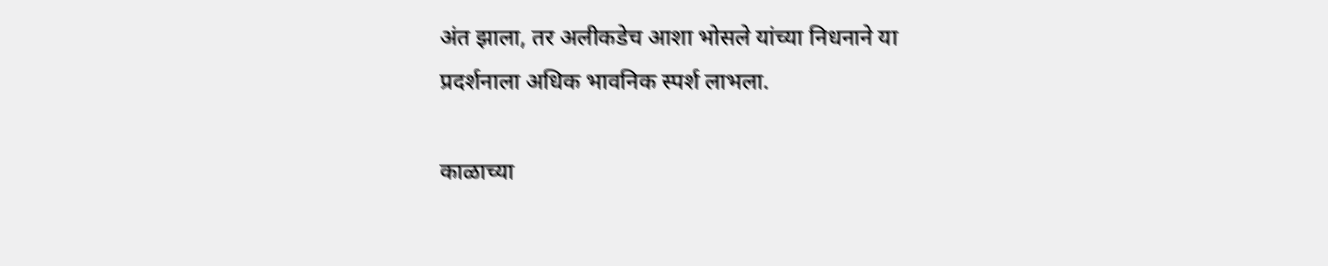अंत झाला, तर अलीकडेच आशा भोसले यांच्या निधनाने या प्रदर्शनाला अधिक भावनिक स्पर्श लाभला.

काळाच्या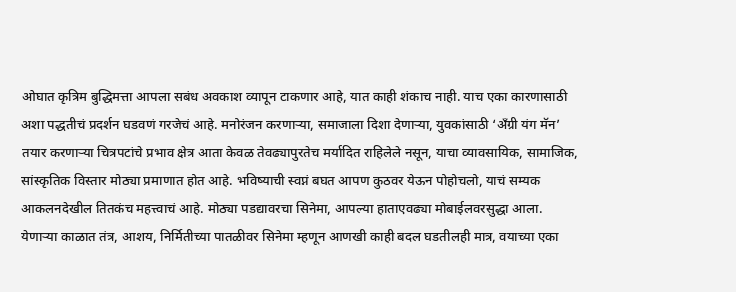ओघात कृत्रिम बुद्धिमत्ता आपला सबंध अवकाश व्यापून टाकणार आहे, यात काही शंकाच नाही. याच एका कारणासाठी अशा पद्धतीचं प्रदर्शन घडवणं गरजेचं आहे. मनोरंजन करणाऱ्या, समाजाला दिशा देणाऱ्या, युवकांसाठी ‌‘अँग्री यंग मॅन‌’ तयार करणाऱ्या चित्रपटांचे प्रभाव क्षेत्र आता केवळ तेवढ्यापुरतेच मर्यादित राहिलेले नसून, याचा व्यावसायिक, सामाजिक, सांस्कृतिक विस्तार मोठ्या प्रमाणात होत आहे. भविष्याची स्वप्नं बघत आपण कुठवर येऊन पोहोचलो, याचं सम्यक आकलनदेखील तितकंच महत्त्वाचं आहे. मोठ्या पडद्यावरचा सिनेमा, आपल्या हाताएवढ्या मोबाईलवरसुद्धा आला. येणाऱ्या काळात तंत्र, आशय, निर्मितीच्या पातळीवर सिनेमा म्हणून आणखी काही बदल घडतीलही मात्र, वयाच्या एका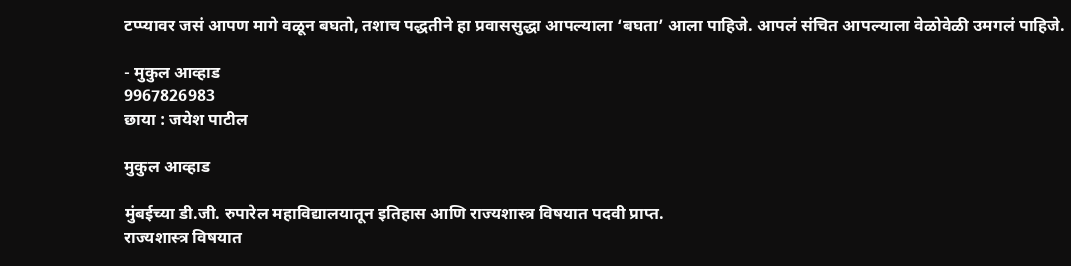टप्प्यावर जसं आपण मागे वळून बघतो, तशाच पद्धतीने हा प्रवाससुद्धा आपल्याला ‌‘बघता‌’ आला पाहिजे. आपलं संचित आपल्याला वेळोवेळी उमगलं पाहिजे.

- मुकुल आव्हाड
9967826983
छाया : जयेश पाटील

मुकुल आव्हाड

मुंबईच्या डी.जी. रुपारेल महाविद्यालयातून इतिहास आणि राज्यशास्त्र विषयात पदवी प्राप्त.
राज्यशास्त्र विषयात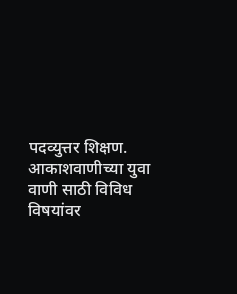पदव्युत्तर शिक्षण. आकाशवाणीच्या युवा वाणी साठी विविध विषयांवर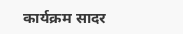कार्यक्रम सादर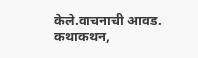केले.वाचनाची आवड. कथाकथन,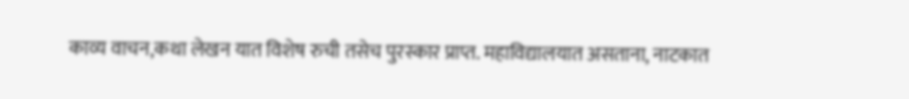काव्य वाचन,कथा लेखन यात विशेष रुची तसेच पुरस्कार प्राप्त. महाविद्यालयात असताना, नाटकात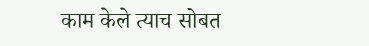काम केले त्याच सोबत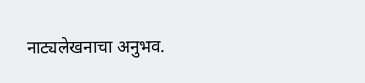नाट्यलेखनाचा अनुभव.